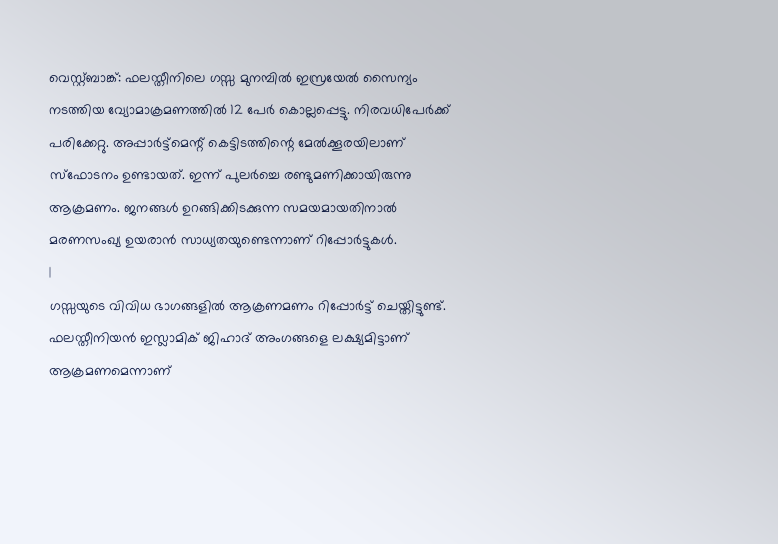വെസ്റ്റ്ബാങ്ക്: ഫലസ്തീനിലെ ഗസ്സ മുനമ്പിൽ ഇസ്രയേൽ സൈന്യം നടത്തിയ വ്യോമാക്രമണത്തിൽ 12 പേർ കൊല്ലപ്പെട്ടു. നിരവധിപേർക്ക് പരിക്കേറ്റു. അപ്പാർട്ട്മെന്റ് കെട്ടിടത്തിന്റെ മേൽക്കൂരയിലാണ് സ്ഫോടനം ഉണ്ടായത്. ഇന്ന് പുലർച്ചെ രണ്ടുമണിക്കായിരുന്നു ആക്രമണം. ജനങ്ങൾ ഉറങ്ങിക്കിടക്കുന്ന സമയമായതിനാൽ മരണസംഖ്യ ഉയരാൻ സാധ്യതയുണ്ടെന്നാണ് റിപ്പോർട്ടുകൾ.
|
ഗസ്സയുടെ വിവിധ ഭാഗങ്ങളിൽ ആക്രണമണം റിപ്പോർട്ട് ചെയ്തിട്ടുണ്ട്. ഫലസ്തീനിയൻ ഇസ്ലാമിക് ജിഹാദ് അംഗങ്ങളെ ലക്ഷ്യമിട്ടാണ് ആക്രമണമെന്നാണ്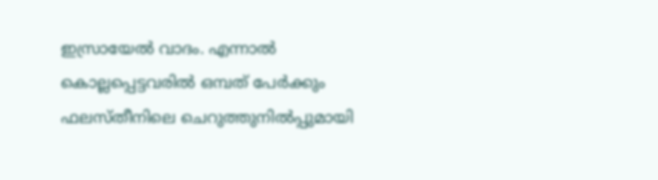ഇസ്രായേൽ വാദം. എന്നാൽ കൊല്ലപ്പെട്ടവരിൽ ഒമ്പത് പേർക്കും ഫലസ്തീനിലെ ചെറുത്തുനിൽപ്പുമായി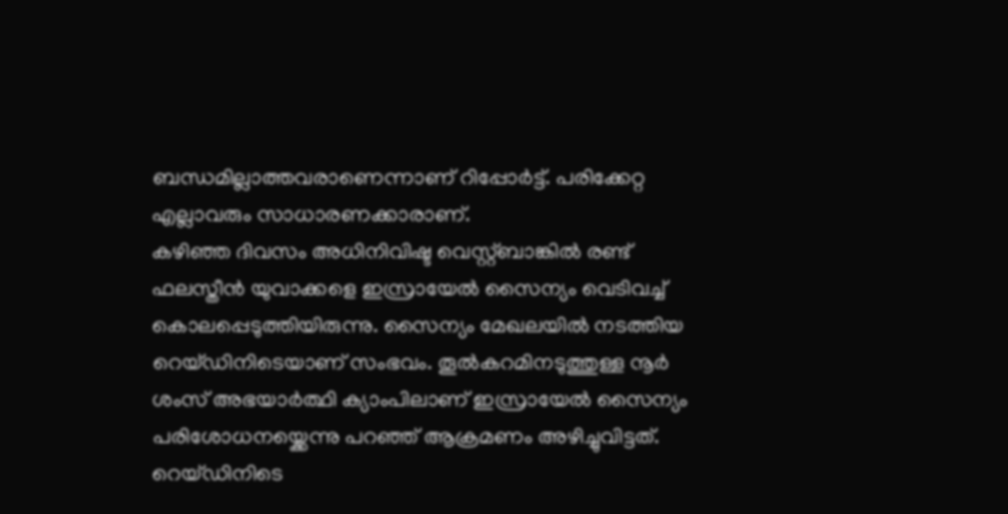ബന്ധമില്ലാത്തവരാണെന്നാണ് റിപ്പോർട്ട്. പരിക്കേറ്റ എല്ലാവരും സാധാരണക്കാരാണ്.
കഴിഞ്ഞ ദിവസം അധിനിവിഷ്ട വെസ്റ്റ്ബാങ്കിൽ രണ്ട് ഫലസ്തീൻ യുവാക്കളെ ഇസ്രായേൽ സൈന്യം വെടിവച്ച് കൊലപ്പെടുത്തിയിരുന്നു. സൈന്യം മേഖലയിൽ നടത്തിയ റെയ്ഡിനിടെയാണ് സംഭവം. തൂൽകറമിനടുത്തുള്ള നൂർ ശംസ് അഭയാർത്ഥി ക്യാംപിലാണ് ഇസ്രായേൽ സൈന്യം പരിശോധനയ്ക്കെന്നു പറഞ്ഞ് ആക്രമണം അഴിച്ചുവിട്ടത്. റെയ്ഡിനിടെ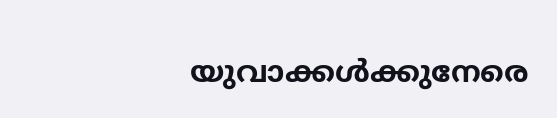യുവാക്കൾക്കുനേരെ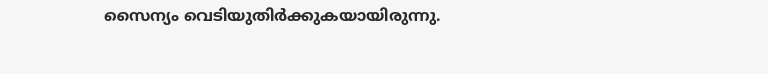സൈന്യം വെടിയുതിർക്കുകയായിരുന്നു.